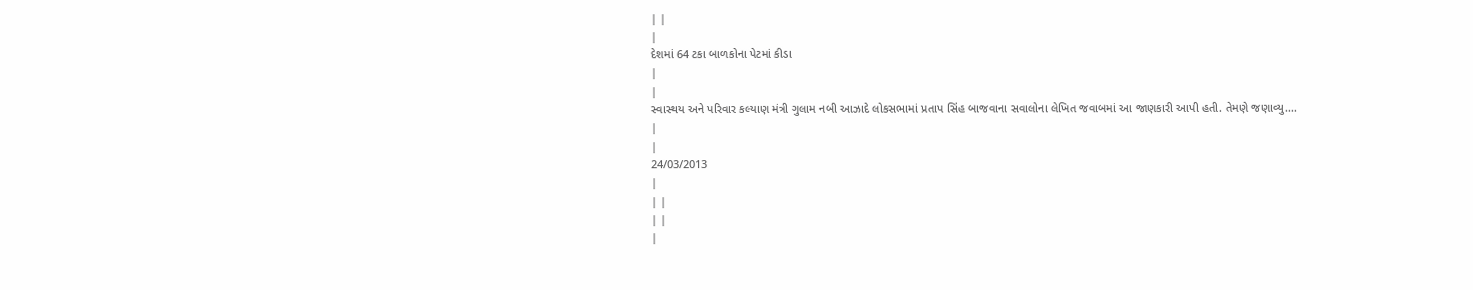| |
|
દેશમાં 64 ટકા બાળકોના પેટમાં કીડા
|
|
સ્વાસ્થય અને પરિવાર કલ્યાણ મંત્રી ગુલામ નબી આઝાદે લોકસભામાં પ્રતાપ સિંહ બાજવાના સવાલોના લેખિત જવાબમાં આ જાણકારી આપી હતી. તેમણે જણાવ્યુ....
|
|
24/03/2013
|
| |
| |
|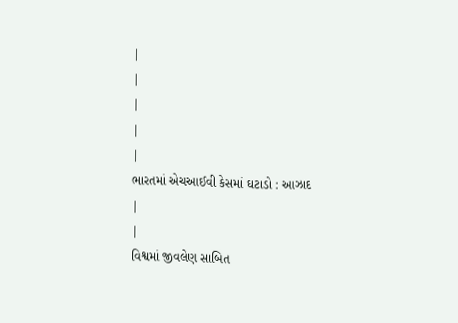|
|
|
|
|
ભારતમાં એચઆઈવી કેસમાં ઘટાડો : આઝાદ
|
|
વિશ્વમાં જીવલેણ સાબિત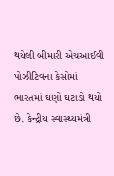થયેલી બીમારી એચઆઈવી પોઝીટિવના કેસોમાં ભારતમાં ઘણો ઘટાડો થયો છે. કેન્દ્રીય સ્વાસ્થ્યમંત્રી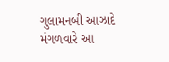ગુલામનબી આઝાદે મંગળવારે આ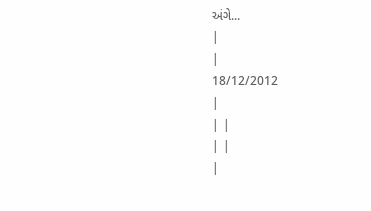અંગે...
|
|
18/12/2012
|
| |
| |
|